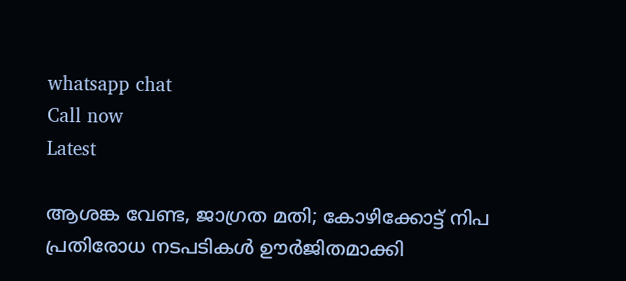whatsapp chat
Call now
Latest

ആശങ്ക വേണ്ട, ജാഗ്രത മതി; കോഴിക്കോട്ട് നിപ പ്രതിരോധ നടപടികൾ ഊർജിതമാക്കി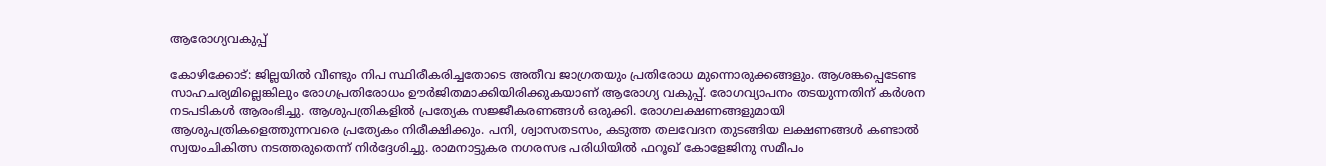ആരോഗ്യവകുപ്പ്

കോഴിക്കോട്: ജില്ലയിൽ വീണ്ടും നിപ സ്ഥിരീകരിച്ചതോടെ അതീവ ജാഗ്രതയും പ്രതിരോധ മുന്നൊരുക്കങ്ങളും. ആശങ്കപ്പെടേണ്ട സാഹചര്യമില്ലെങ്കിലും രോഗപ്രതിരോധം ഊർജിതമാക്കിയിരിക്കുകയാണ് ആരോഗ്യ വകുപ്പ്. രോഗവ്യാപനം തടയുന്നതിന് കർശന നടപടികൾ ആരംഭിച്ചു. ആശുപത്രികളിൽ പ്രത്യേക സജ്ജീകരണങ്ങൾ ഒരുക്കി. രോഗലക്ഷണങ്ങളുമായി ആശുപത്രികളെത്തുന്നവരെ പ്രത്യേകം നിരീക്ഷിക്കും. പനി, ശ്വാസതടസം, കടുത്ത തലവേദന തുടങ്ങിയ ലക്ഷണങ്ങൾ കണ്ടാൽ സ്വയംചികിത്സ നടത്തരുതെന്ന് നിർദ്ദേശിച്ചു. രാമനാട്ടുകര നഗരസഭ പരിധിയിൽ ഫറൂഖ് കോളേജിനു സമീപം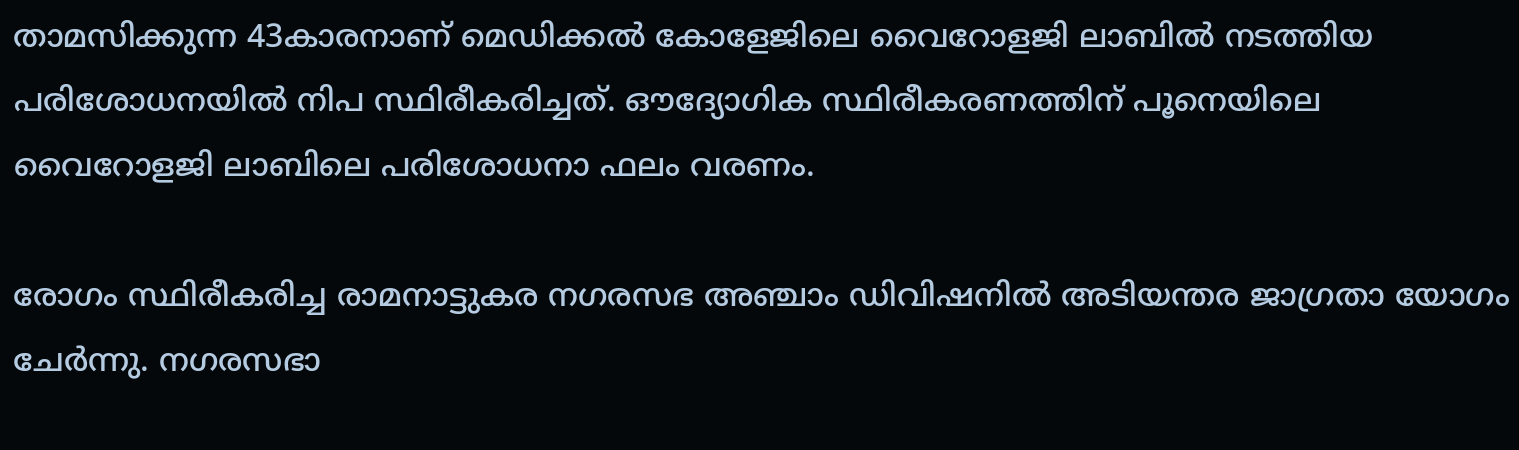താമസിക്കുന്ന 43കാരനാണ് മെഡിക്കൽ കോളേജിലെ വൈറോളജി ലാബിൽ നടത്തിയ പരിശോധനയിൽ നിപ സ്ഥിരീകരിച്ചത്. ഔദ്യോഗിക സ്ഥിരീകരണത്തിന് പൂനെയിലെ വൈറോളജി ലാബിലെ പരിശോധനാ ഫലം വരണം.

രോഗം സ്ഥിരീകരിച്ച രാമനാട്ടുകര നഗരസഭ അഞ്ചാം ഡിവിഷനിൽ അടിയന്തര ജാഗ്രതാ യോഗം ചേർന്നു. നഗരസഭാ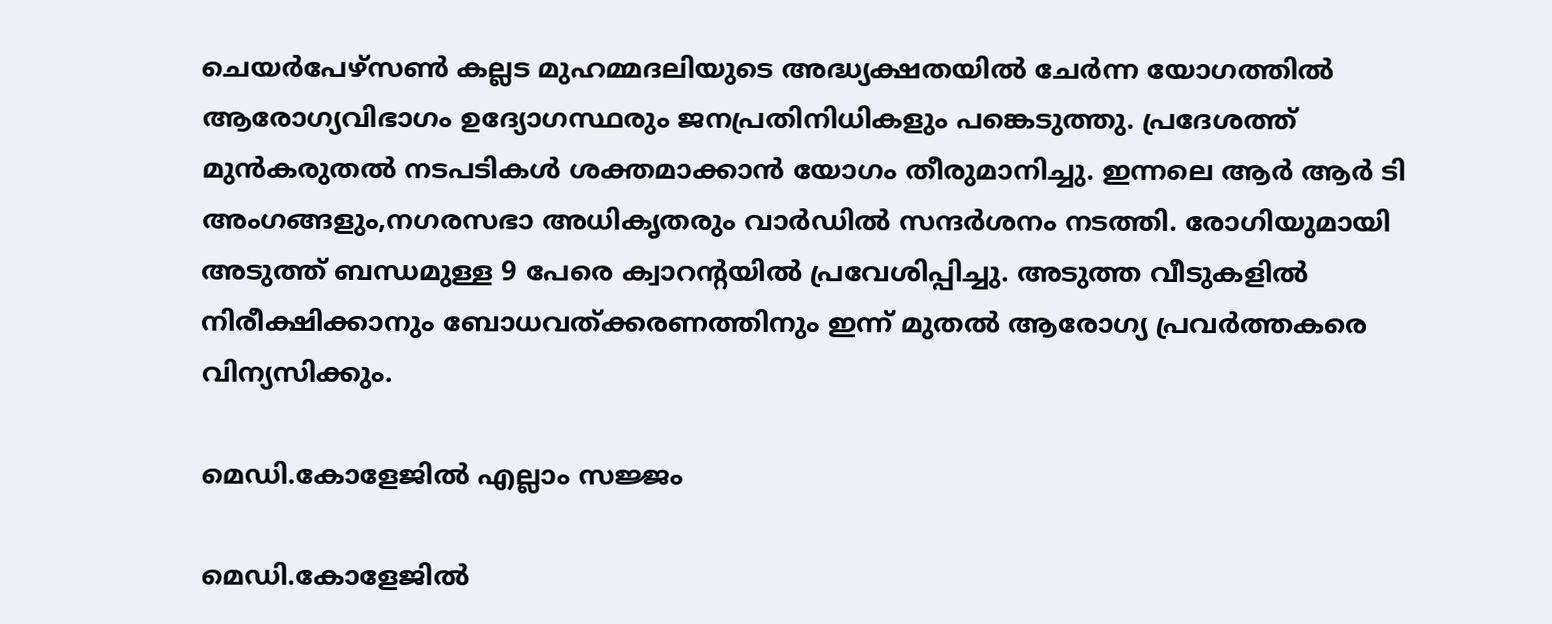ചെയർപേഴ്‌സൺ കല്ലട മുഹമ്മദലിയുടെ അദ്ധ്യക്ഷതയിൽ ചേർന്ന യോഗത്തിൽ ആരോഗ്യവിഭാഗം ഉദ്യോഗസ്ഥരും ജനപ്രതിനിധികളും പങ്കെടുത്തു. പ്രദേശത്ത് മുൻകരുതൽ നടപടികൾ ശക്തമാക്കാൻ യോഗം തീരുമാനിച്ചു. ഇന്നലെ ആർ ആർ ടി അംഗങ്ങളും,നഗരസഭാ അധികൃതരും വാർഡിൽ സന്ദർശനം നടത്തി. രോഗിയുമായി അടുത്ത് ബന്ധമുള്ള 9 പേരെ ക്വാറന്റയിൽ പ്രവേശിപ്പിച്ചു. അടുത്ത വീടുകളിൽ നിരീക്ഷിക്കാനും ബോധവത്ക്കരണത്തിനും ഇന്ന് മുതൽ ആരോഗ്യ പ്രവർത്തകരെ വിന്യസിക്കും.

മെഡി.കോളേജിൽ എല്ലാം സജ്ജം

മെഡി.കോളേജിൽ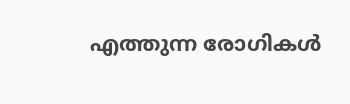എത്തുന്ന രോഗികൾ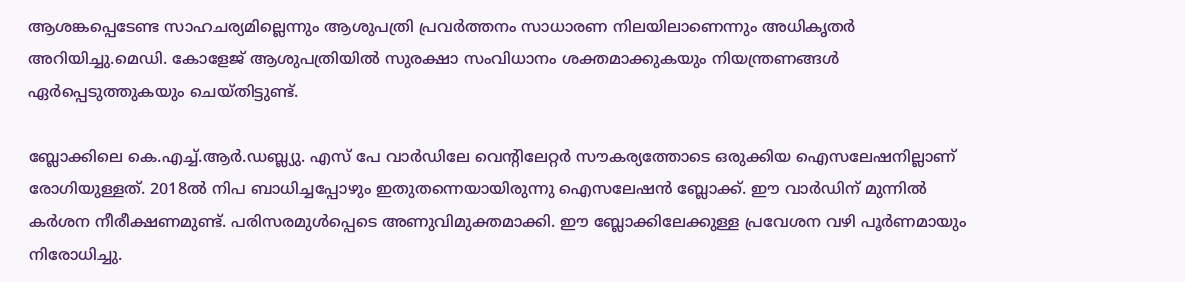ആശങ്കപ്പെടേണ്ട സാഹചര്യമില്ലെന്നും ആശുപത്രി പ്രവർത്തനം സാധാരണ നിലയിലാണെന്നും അധികൃതർ അറിയിച്ചു.മെഡി. കോളേജ് ആശുപത്രിയിൽ സുരക്ഷാ സംവിധാനം ശക്തമാക്കുകയും നിയന്ത്രണങ്ങൾ ഏർപ്പെടുത്തുകയും ചെയ്തിട്ടുണ്ട്.

ബ്ലോക്കിലെ കെ.എച്ച്.ആർ.ഡബ്ല്യു. എസ് പേ വാർഡിലേ വെന്റിലേറ്റർ സൗകര്യത്തോടെ ഒരുക്കിയ ഐസലേഷനില്ലാണ് രോഗിയുള്ളത്. 2018ൽ നിപ ബാധിച്ചപ്പോഴും ഇതുതന്നെയായിരുന്നു ഐസലേഷൻ ബ്ലോക്ക്. ഈ വാർഡിന് മുന്നിൽ കർശന നീരീക്ഷണമുണ്ട്. പരിസരമുൾപ്പെടെ അണുവിമുക്തമാക്കി. ഈ ബ്ലോക്കിലേക്കുള്ള പ്രവേശന വഴി പൂർണമായും നിരോധിച്ചു.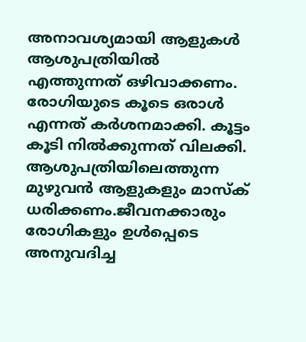അനാവശ്യമായി ആളുകൾ ആശുപത്രിയിൽ എത്തുന്നത് ഒഴിവാക്കണം. രോഗിയുടെ കൂടെ ഒരാൾ എന്നത് കർശനമാക്കി. കൂട്ടം കൂടി നിൽക്കുന്നത് വിലക്കി. ആശുപത്രിയിലെത്തുന്ന മുഴുവൻ ആളുകളും മാസ്ക് ധരിക്കണം.ജീവനക്കാരും രോഗികളും ഉൾപ്പെടെ അനുവദിച്ച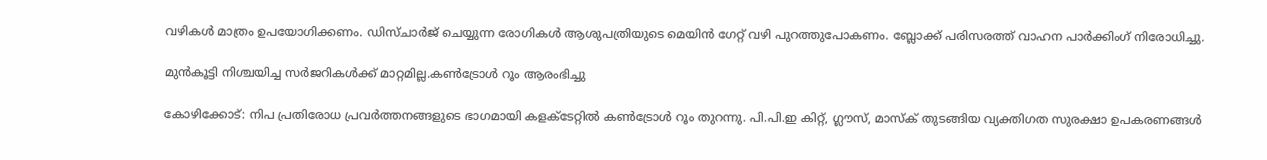വഴികൾ മാത്രം ഉപയോഗിക്കണം. ഡിസ്ചാർജ് ചെയ്യുന്ന രോഗികൾ ആശുപത്രിയുടെ മെയിൻ ഗേറ്റ് വഴി പുറത്തുപോകണം. ബ്ലോക്ക് പരിസരത്ത് വാഹന പാർക്കിംഗ് നിരോധിച്ചു.

മുൻകൂട്ടി നിശ്ചയിച്ച സർജറികൾക്ക് മാറ്റമില്ല.കൺട്രോൾ റൂം ആരംഭിച്ചു

കോഴിക്കോട്: നിപ പ്രതിരോധ പ്രവർത്തനങ്ങളുടെ ഭാഗമായി കളക്ടേറ്റിൽ കൺട്രോൾ റൂം തുറന്നു. പി.പി.ഇ കിറ്റ്, ഗ്ലൗസ്, മാസ്‌ക് തുടങ്ങിയ വ്യക്തിഗത സുരക്ഷാ ഉപകരണങ്ങൾ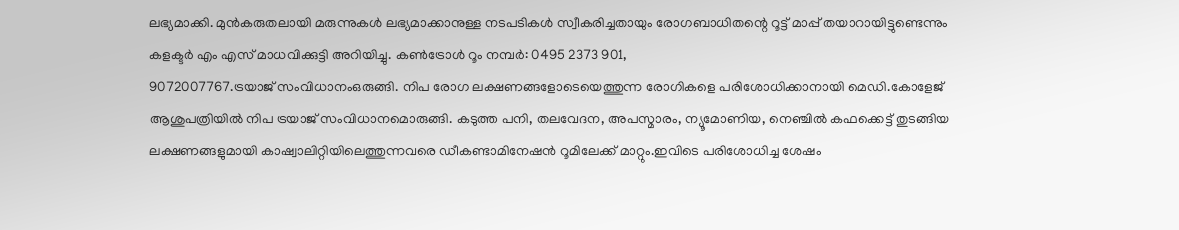ലഭ്യമാക്കി. മുൻകരുതലായി മരുന്നുകൾ ലഭ്യമാക്കാനുള്ള നടപടികൾ സ്വീകരിച്ചതായും രോഗബാധിതന്റെ റൂട്ട് മാപ്പ് തയാറായിട്ടുണ്ടെന്നും കളക്ടർ എം എസ് മാധവിക്കുട്ടി അറിയിച്ചു. കൺട്രോൾ റൂം നമ്പർ: 0495 2373 901,
9072007767.ട്രയാജ് സംവിധാനംഒരുങ്ങി. നിപ രോഗ ലക്ഷണങ്ങളോടെയെത്തുന്ന രോഗികളെ പരിശോധിക്കാനായി മെഡി.കോളേജ് ആശുപത്രിയിൽ നിപ ട്രയാജ് സംവിധാനമൊരുങ്ങി. കടുത്ത പനി, തലവേദന, അപസ്മാരം, ന്യൂമോണിയ, നെഞ്ചിൽ കഫക്കെട്ട് തുടങ്ങിയ ലക്ഷണങ്ങളുമായി കാഷ്വാലിറ്റിയിലെത്തുന്നവരെ ഡീകണ്ടാമിനേഷൻ റൂമിലേക്ക് മാറ്റും.ഇവിടെ പരിശോധിച്ച ശേഷം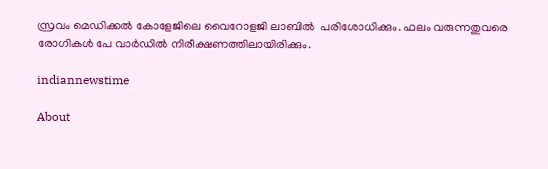സ്രവം മെഡിക്കൽ കോളേജിലെ വൈറോളജി ലാബിൽ  പരിശോധിക്കും. ഫലം വരുന്നതുവരെ രോഗികൾ പേ വാർഡിൽ നിരീക്ഷണത്തിലായിരിക്കും.

indiannewstime

About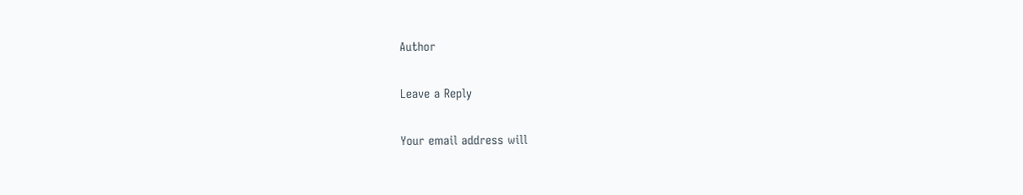Author

Leave a Reply

Your email address will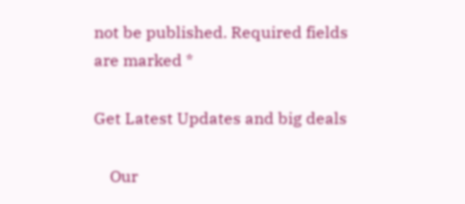not be published. Required fields are marked *

Get Latest Updates and big deals

    Our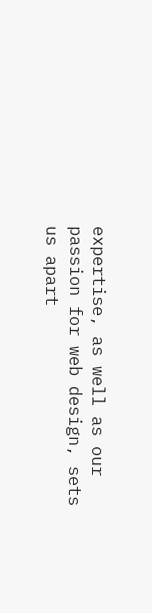expertise, as well as our passion for web design, sets us apart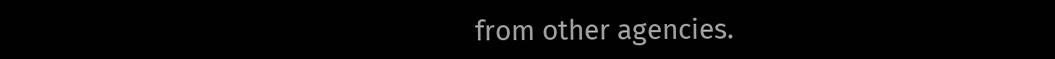from other agencies.